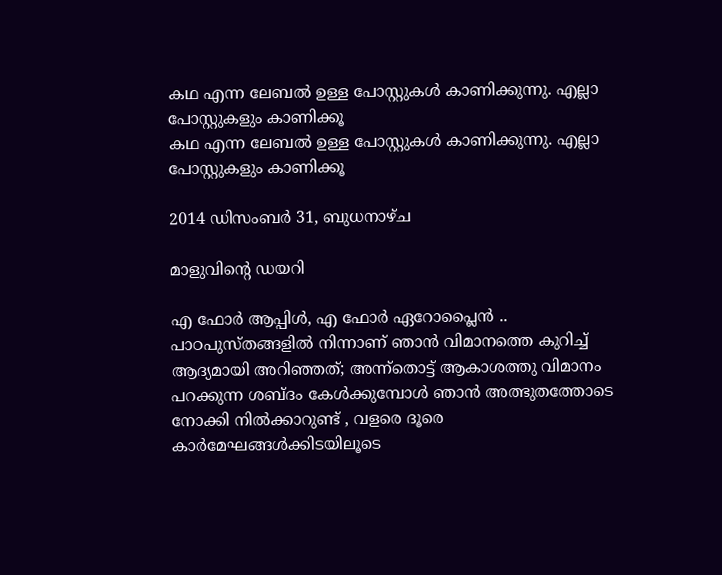കഥ എന്ന ലേബല്‍ ഉള്ള പോസ്റ്റുകള്‍ കാണിക്കുന്നു. എല്ലാ പോസ്റ്റുകളും കാണിക്കൂ
കഥ എന്ന ലേബല്‍ ഉള്ള പോസ്റ്റുകള്‍ കാണിക്കുന്നു. എല്ലാ പോസ്റ്റുകളും കാണിക്കൂ

2014 ഡിസംബർ 31, ബുധനാഴ്‌ച

മാളുവിന്റെ ഡയറി

എ ഫോര്‍ ആപ്പിള്‍, എ ഫോര്‍ ഏറോപ്ലൈന്‍ ..  പാഠപുസ്തങ്ങളില്‍ നിന്നാണ് ഞാന്‍ വിമാനത്തെ കുറിച്ച് ആദ്യമായി അറിഞ്ഞത്; അന്ന്തൊട്ട് ആകാശത്തു വിമാനം പറക്കുന്ന ശബ്ദം കേള്‍ക്കുമ്പോള്‍ ഞാന്‍ അത്ഭുതത്തോടെ നോക്കി നില്‍ക്കാറുണ്ട് , വളരെ ദൂരെ കാര്‍മേഘങ്ങള്‍ക്കിടയിലൂടെ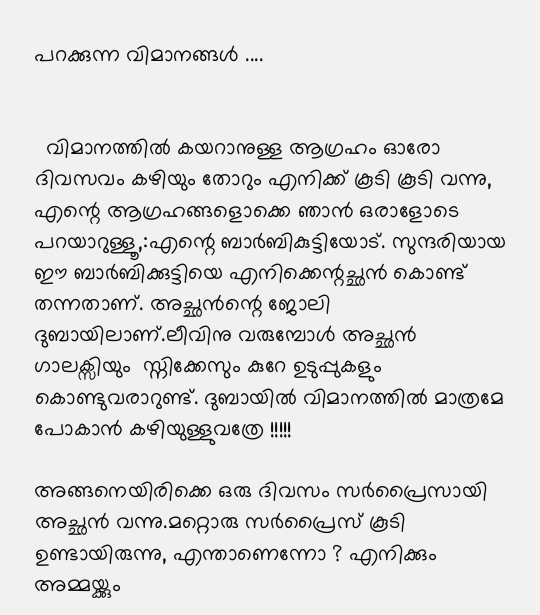പറക്കുന്ന വിമാനങ്ങള്‍ ....


  വിമാനത്തില്‍ കയറാനുള്ള ആഗ്രഹം ഓരോ ദിവസവം കഴിയും തോറും എനിക്ക് കൂടി കൂടി വന്നു, എന്റെ ആഗ്രഹങ്ങളൊക്കെ ഞാന്‍ ഒരാളോടെ പറയാറുള്ളൂ,:എന്റെ ബാര്‍ബികുട്ടിയോട്. സുന്ദരിയായ ഈ ബാര്‍ബിക്കുട്ടിയെ എനിക്കെന്റച്ഛന്‍ കൊണ്ട് തന്നതാണ്. അച്ഛന്‍ന്റെ ജോലി ദുബായിലാണ്.ലീവിനു വരുമ്പോള്‍ അച്ഛന്‍ ഗാലക്സിയും  സ്നിക്കേസും കുറേ ഉടുപ്പുകളും കൊണ്ടുവരാറുണ്ട്. ദുബായില്‍ വിമാനത്തില്‍ മാത്രമേ പോകാന്‍ കഴിയുള്ളുവത്രേ !!!!!

അങ്ങനെയിരിക്കെ ഒരു ദിവസം സര്‍പ്രൈസായി അച്ഛന്‍ വന്നു.മറ്റൊരു സര്‍പ്രൈസ് കൂടി ഉണ്ടായിരുന്നു, എന്താണെന്നോ ? എനിക്കും അമ്മയ്ക്കും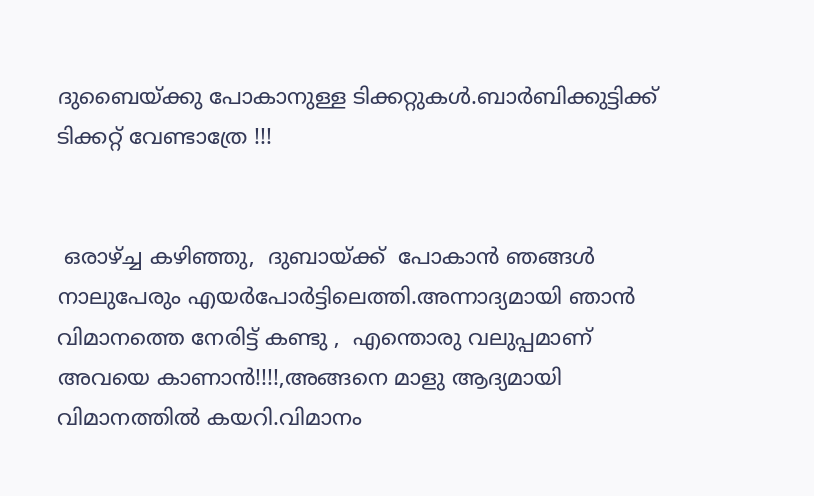ദുബൈയ്ക്കു പോകാനുള്ള ടിക്കറ്റുകള്‍.ബാര്‍ബിക്കുട്ടിക്ക് ടിക്കറ്റ് വേണ്ടാത്രേ !!!


 ഒരാഴ്ച്ച കഴിഞ്ഞു,  ദുബായ്ക്ക്  പോകാന്‍ ഞങ്ങള്‍ നാലുപേരും എയര്‍പോര്‍ട്ടിലെത്തി.അന്നാദ്യമായി ഞാന്‍ വിമാനത്തെ നേരിട്ട് കണ്ടു ,  എന്തൊരു വലുപ്പമാണ് അവയെ കാണാന്‍!!!!,അങ്ങനെ മാളു ആദ്യമായി  വിമാനത്തില്‍ കയറി.വിമാനം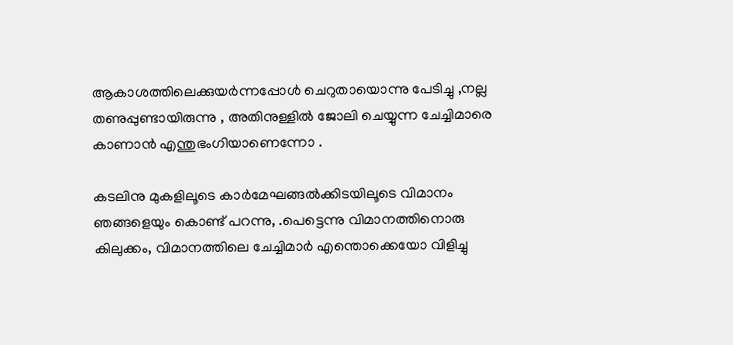ആകാശത്തിലെക്കുയര്‍ന്നപ്പോള്‍ ചെറുതായൊന്നു പേടിച്ചു ,നല്ല തണുപ്പുണ്ടായിരുന്നു , അതിനുള്ളില്‍ ജോലി ചെയ്യുന്ന ചേച്ചിമാരെ കാണാന്‍ എന്തുഭംഗിയാണെന്നോ .

കടലിനു മുകളിലൂടെ കാര്‍മേഘങ്ങല്‍ക്കിടയിലൂടെ വിമാനം ഞങ്ങളെയും കൊണ്ട് പറന്നു, .പെട്ടെന്നു വിമാനത്തിനൊരു  കിലുക്കം, വിമാനത്തിലെ ചേച്ചിമാര്‍ എന്തൊക്കെയോ വിളിച്ചു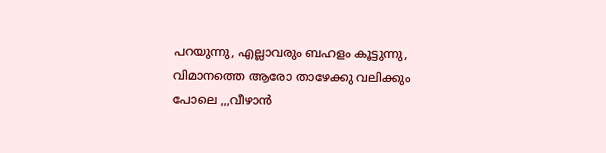പറയുന്നു, എല്ലാവരും ബഹളം കൂട്ടുന്നു, വിമാനത്തെ ആരോ താഴേക്കു വലിക്കും പോലെ ,,,വീഴാന്‍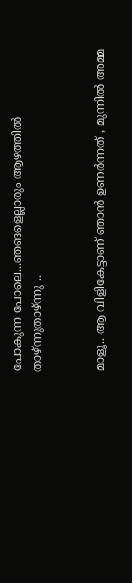പോകുന്ന പോലെ...ഞങളെല്ലാരും ആഴത്തില്‍  താഴ്ന്നുതാഴ്ന്നു ..


മാളൂ.. ആ വിളികേട്ടാണ് ഞാന്‍ ഉണര്‍ന്നത് , മുന്നില്‍ അമ്മ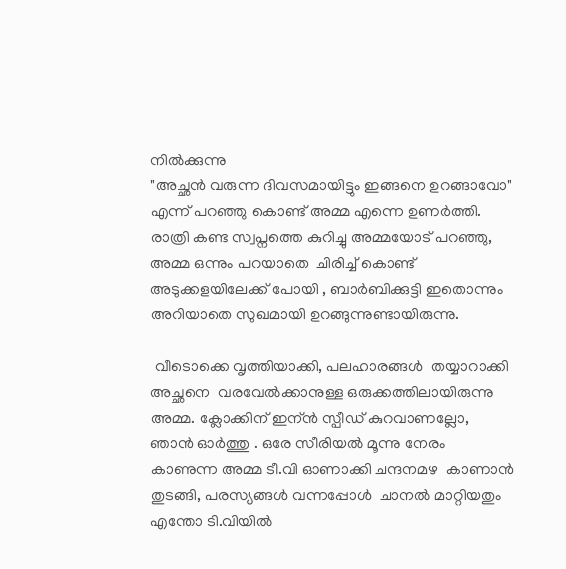നില്‍ക്കുന്നു
"അച്ഛന്‍ വരുന്ന ദിവസമായിട്ടും ഇങ്ങനെ ഉറങ്ങാവോ" എന്ന് പറഞ്ഞു കൊണ്ട് അമ്മ എന്നെ ഉണര്‍ത്തി. രാത്രി കണ്ട സ്വപ്നത്തെ കുറിച്ചു അമ്മയോട് പറഞ്ഞു, അമ്മ ഒന്നും പറയാതെ  ചിരിച്ച് കൊണ്ട് അടുക്കളയിലേക്ക് പോയി , ബാര്‍ബിക്കുട്ടി ഇതൊന്നും അറിയാതെ സുഖമായി ഉറങ്ങുന്നുണ്ടായിരുന്നു.

 വീടൊക്കെ വൃത്തിയാക്കി, പലഹാരങ്ങള്‍  തയ്യാറാക്കി  അച്ഛനെ  വരവേല്‍ക്കാനുള്ള ഒരുക്കത്തിലായിരുന്നു അമ്മ. ക്ലോക്കിന് ഇന്ന്‍ സ്പീഡ് കുറവാണല്ലോ, ഞാന്‍ ഓര്‍ത്തു . ഒരേ സീരിയല്‍ മൂന്നു നേരം കാണുന്ന അമ്മ ടീ.വി ഓണാക്കി ചന്ദനമഴ  കാണാന്‍ തുടങ്ങി, പരസ്യങ്ങള്‍ വന്നപ്പോള്‍  ചാനല്‍ മാറ്റിയതും എന്തോ ടി.വിയില്‍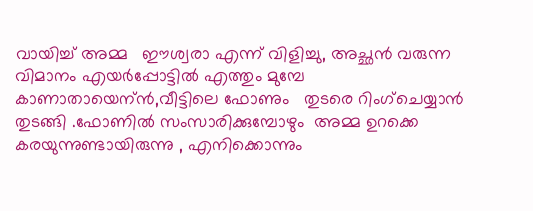വായിച്ച് അമ്മ   ഈശ്വരാ എന്ന് വിളിച്ചു, അച്ഛന്‍ വരുന്ന വിമാനം എയര്‍പ്പോട്ടില്‍ എത്തും മുമ്പേ കാണാതായെന്ന്‍,വീട്ടിലെ ഫോണും   തുടരെ റിംഗ്ചെയ്യാന്‍ തുടങ്ങി .ഫോണില്‍ സംസാരിക്കുമ്പോഴും  അമ്മ ഉറക്കെ കരയുന്നുണ്ടായിരുന്നു , എനിക്കൊന്നും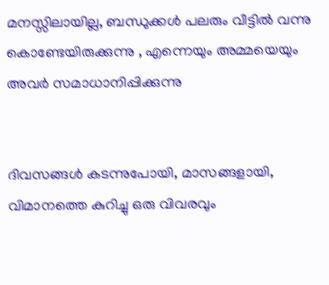മനസ്സിലായില്ല, ബന്ധുക്കള്‍ പലരും വീട്ടില്‍ വന്നു കൊണ്ടേയിരുക്കുന്നു , എന്നെയും അമ്മയെയും അവര്‍ സമാധാനിപ്പിക്കുന്നു


ദിവസങ്ങള്‍ കടന്നുപോയി, മാസങ്ങളായി, വിമാനത്തെ കുറിച്ചു ഒരു വിവരവും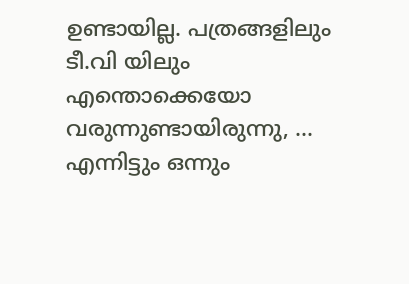ഉണ്ടായില്ല. പത്രങ്ങളിലും ടീ.വി യിലും എന്തൊക്കെയോ വരുന്നുണ്ടായിരുന്നു, ... എന്നിട്ടും ഒന്നും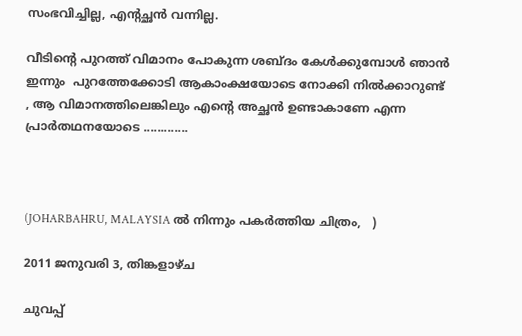സംഭവിച്ചില്ല, എന്റച്ഛന്‍ വന്നില്ല.

വീടിന്റെ പുറത്ത് വിമാനം പോകുന്ന ശബ്ദം കേള്‍ക്കുമ്പോള്‍ ഞാന്‍ ഇന്നും  പുറത്തേക്കോടി ആകാംക്ഷയോടെ നോക്കി നില്‍ക്കാറുണ്ട്  , ആ വിമാനത്തിലെങ്കിലും എന്റെ അച്ഛന്‍ ഉണ്ടാകാണേ എന്ന പ്രാര്‍തഥനയോടെ .............



(JOHARBAHRU, MALAYSIA ല്‍ നിന്നും പകര്‍ത്തിയ ചിത്രം,   )

2011 ജനുവരി 3, തിങ്കളാഴ്‌ച

ചുവപ്പ്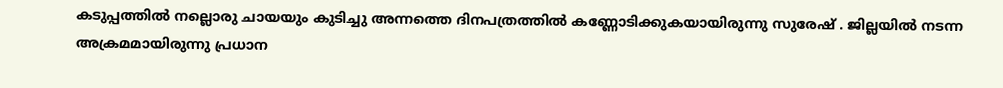കടുപ്പത്തില്‍ നല്ലൊരു ചായയും കുടിച്ചു അന്നത്തെ ദിനപത്രത്തില്‍ കണ്ണോടിക്കുകയായിരുന്നു സുരേഷ് . ജില്ലയില്‍ നടന്ന അക്രമമായിരുന്നു പ്രധാന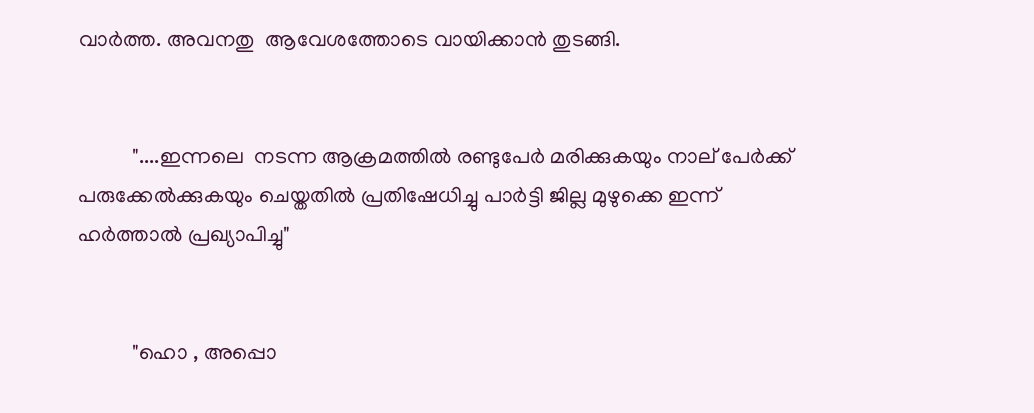വാര്‍ത്ത. അവനതു  ആവേശത്തോടെ വായിക്കാന്‍ തുടങ്ങി.


          "....ഇന്നലെ  നടന്ന ആക്രമത്തില്‍ രണ്ടുപേര്‍ മരിക്കുകയും നാല് പേര്‍ക്ക് പരുക്കേല്‍ക്കുകയും ചെയ്തതില്‍ പ്രതിഷേധിച്ചു പാര്‍ട്ടി ജില്ല മുഴുക്കെ ഇന്ന് ഹര്‍ത്താല്‍ പ്രഖ്യാപിച്ചു"


          "ഹൊ , അപ്പൊ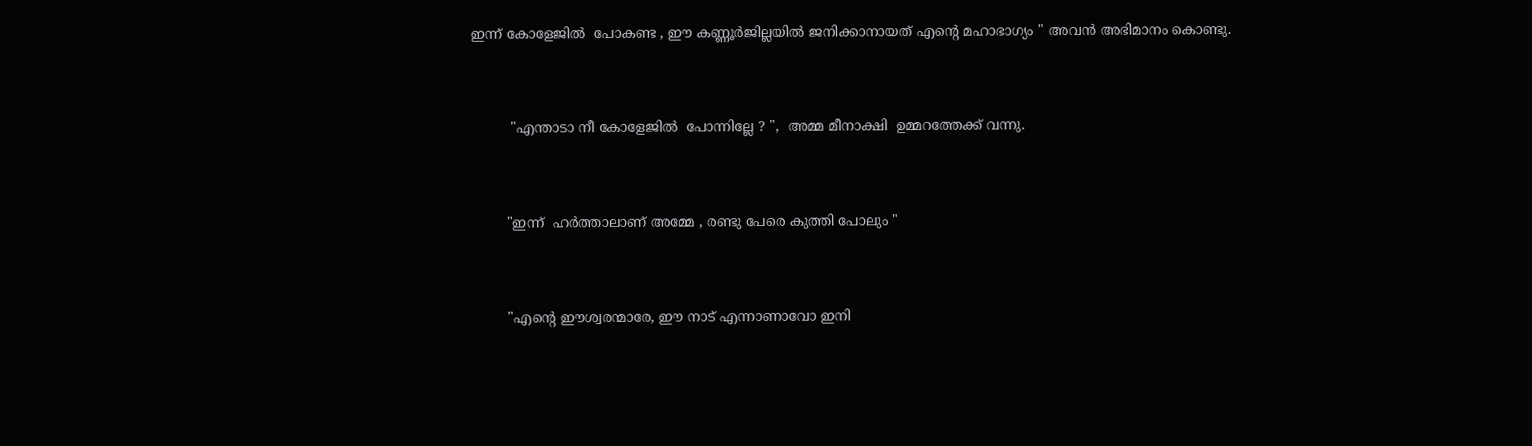ഇന്ന് കോളേജില്‍  പോകണ്ട , ഈ കണ്ണൂര്‍ജില്ലയില്‍ ജനിക്കാനായത് എന്‍റെ മഹാഭാഗ്യം " അവന്‍ അഭിമാനം കൊണ്ടു.


         "എന്താടാ നീ കോളേജില്‍  പോന്നില്ലേ ? ",  അമ്മ മീനാക്ഷി  ഉമ്മറത്തേക്ക് വന്നു.


        "ഇന്ന്  ഹര്‍ത്താലാണ് അമ്മേ , രണ്ടു പേരെ കുത്തി പോലും "


        "എന്‍റെ ഈശ്വരന്മാരേ, ഈ നാട് എന്നാണാവോ ഇനി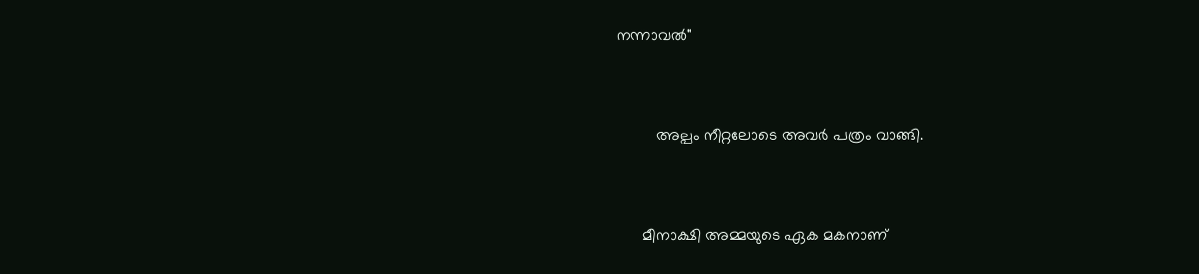നന്നാവല്‍"


         അല്പം നീറ്റലോടെ അവര്‍ പത്രം വാങ്ങി.


      മീനാക്ഷി അമ്മയുടെ ഏക മകനാണ്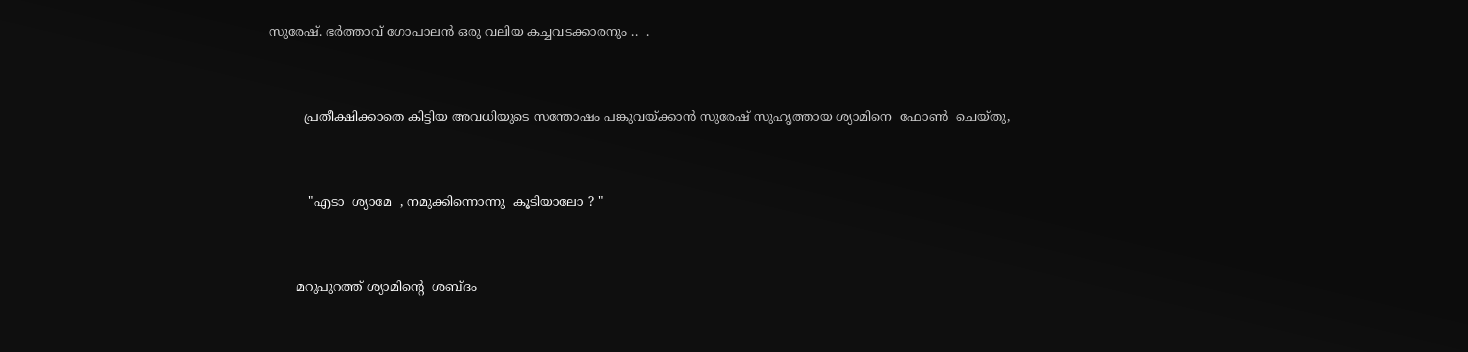സുരേഷ്. ഭര്‍ത്താവ് ഗോപാലന്‍ ഒരു വലിയ കച്ചവടക്കാരനും ..  .


         പ്രതീക്ഷിക്കാതെ കിട്ടിയ അവധിയുടെ സന്തോഷം പങ്കുവയ്ക്കാന്‍ സുരേഷ് സുഹൃത്തായ ശ്യാമിനെ  ഫോണ്‍  ചെയ്തു,


          "എടാ  ശ്യാമേ  , നമുക്കിന്നൊന്നു  കൂടിയാലോ ? "


       മറുപുറത്ത് ശ്യാമിന്റെ  ശബ്ദം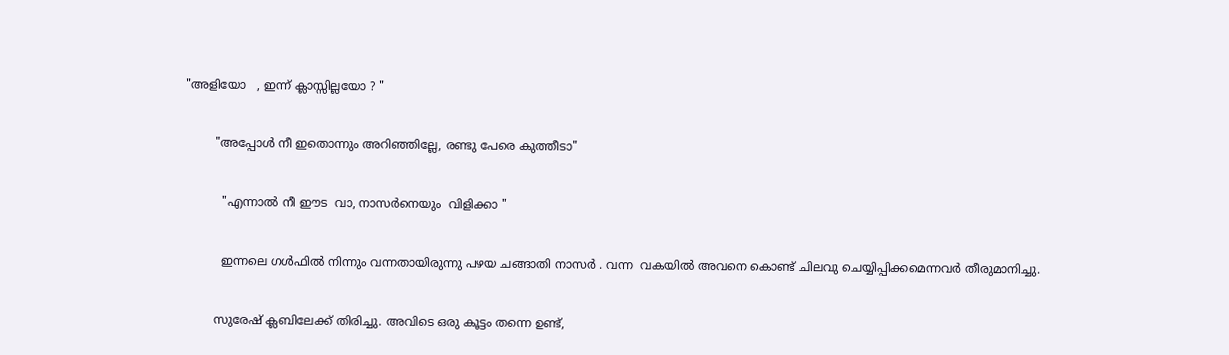"അളിയോ   , ഇന്ന് ക്ലാസ്സില്ലയോ ? "


        "അപ്പോള്‍ നീ ഇതൊന്നും അറിഞ്ഞില്ലേ, രണ്ടു പേരെ കുത്തീടാ"


          "എന്നാല്‍ നീ ഈട  വാ, നാസര്‍നെയും  വിളിക്കാ "


          ഇന്നലെ ഗള്‍ഫില്‍ നിന്നും വന്നതായിരുന്നു പഴയ ചങ്ങാതി നാസര്‍ . വന്ന  വകയില്‍ അവനെ കൊണ്ട് ചിലവു ചെയ്യിപ്പിക്കമെന്നവര്‍ തീരുമാനിച്ചു.


        സുരേഷ് ക്ലബിലേക്ക്‌ തിരിച്ചു. അവിടെ ഒരു കൂട്ടം തന്നെ ഉണ്ട്,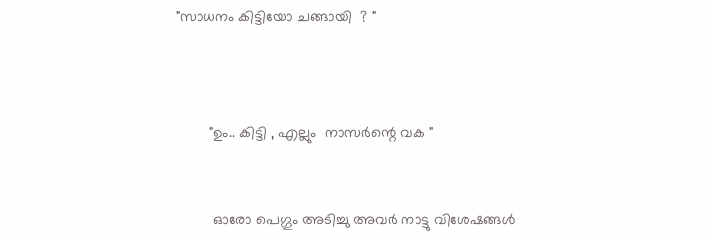"സാധനം കിട്ടിയോ ചങ്ങായി  ? "



        "ഉം.. കിട്ടി , എല്ലും  നാസര്‍ന്റെ വക "


         ഓരോ പെഗ്ഗും അടിച്ചു അവര്‍ നാട്ടു വിശേഷങ്ങള്‍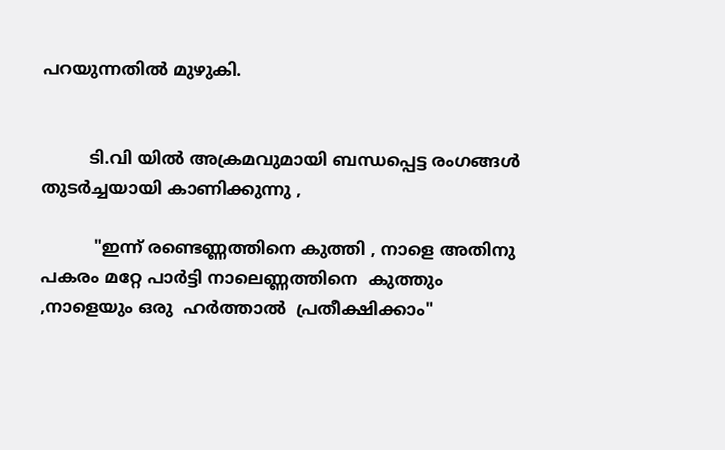പറയുന്നതില്‍ മുഴുകി.


         ടി.വി യില്‍ അക്രമവുമായി ബന്ധപ്പെട്ട രംഗങ്ങള്‍ തുടര്‍ച്ചയായി കാണിക്കുന്നു ,

          "ഇന്ന് രണ്ടെണ്ണത്തിനെ കുത്തി , നാളെ അതിനു പകരം മറ്റേ പാര്‍ട്ടി നാലെണ്ണത്തിനെ  കുത്തും ,നാളെയും ഒരു  ഹര്‍ത്താല്‍  പ്രതീക്ഷിക്കാം"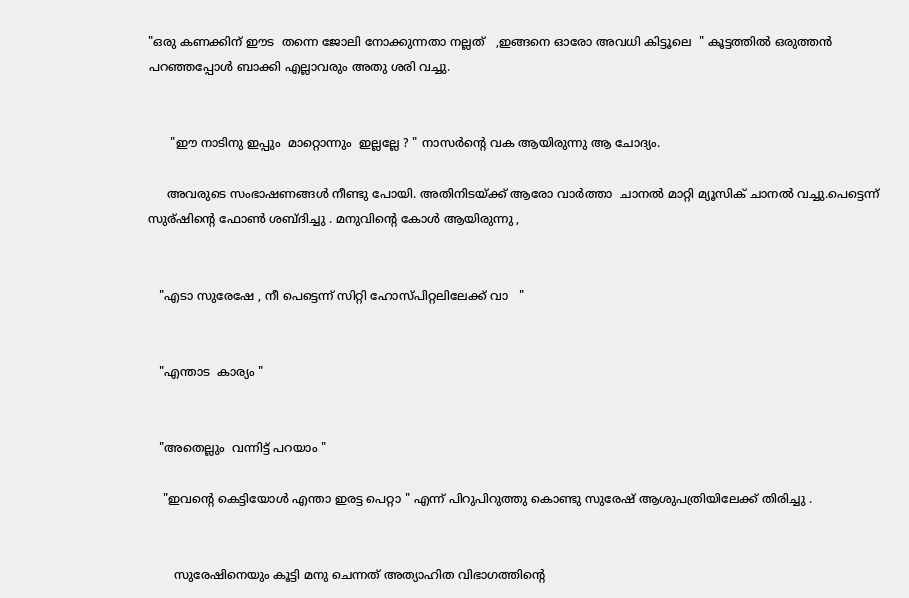"ഒരു കണക്കിന് ഈട  തന്നെ ജോലി നോക്കുന്നതാ നല്ലത്   ,ഇങ്ങനെ ഓരോ അവധി കിട്ടൂലെ  " കൂട്ടത്തില്‍ ഒരുത്തന്‍ പറഞ്ഞപ്പോള്‍ ബാക്കി എല്ലാവരും അതു ശരി വച്ചു.


      "ഈ നാടിനു ഇപ്പും  മാറ്റൊന്നും  ഇല്ലല്ലേ ? " നാസര്‍ന്റെ വക ആയിരുന്നു ആ ചോദ്യം.

     അവരുടെ സംഭാഷണങ്ങള്‍ നീണ്ടു പോയി. അതിനിടയ്ക്ക് ആരോ വാര്‍ത്താ  ചാനല്‍ മാറ്റി മ്യൂസിക്‌ ചാനല്‍ വച്ചു.പെട്ടെന്ന് സുര്ഷിന്റെ ഫോണ്‍ ശബ്ദിച്ചു . മനുവിന്റെ കോള്‍ ആയിരുന്നു ,


   "എടാ സുരേഷേ , നീ പെട്ടെന്ന് സിറ്റി ഹോസ്പിറ്റലിലേക്ക് വാ   "


   "എന്താട  കാര്യം "


   "അതെല്ലും  വന്നിട്ട് പറയാം "

    "ഇവന്റെ കെട്ടിയോള്‍ എന്താ ഇരട്ട പെറ്റാ " എന്ന് പിറുപിറുത്തു കൊണ്ടു സുരേഷ് ആശുപത്രിയിലേക്ക് തിരിച്ചു .


       സുരേഷിനെയും കൂട്ടി മനു ചെന്നത് അത്യാഹിത വിഭാഗത്തിന്റെ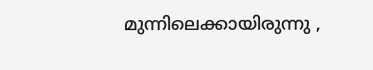മുന്നിലെക്കായിരുന്നു ,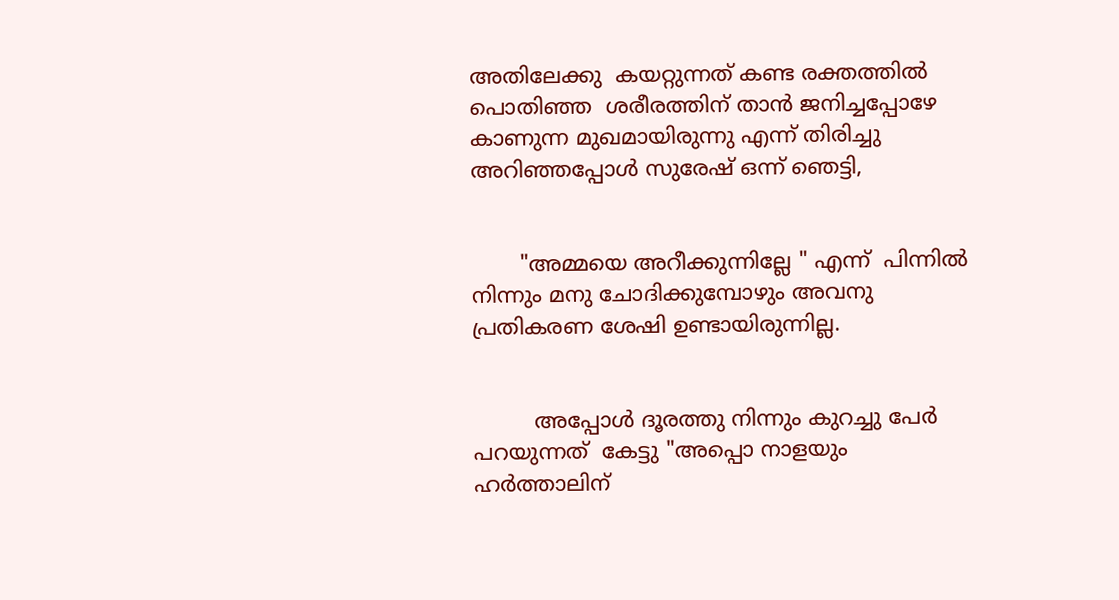അതിലേക്കു  കയറ്റുന്നത് കണ്ട രക്തത്തില്‍ പൊതിഞ്ഞ  ശരീരത്തിന് താന്‍ ജനിച്ചപ്പോഴേ കാണുന്ന മുഖമായിരുന്നു എന്ന് തിരിച്ചു അറിഞ്ഞപ്പോള്‍ സുരേഷ് ഒന്ന് ഞെട്ടി,


       "അമ്മയെ അറീക്കുന്നില്ലേ " എന്ന്  പിന്നില്‍ നിന്നും മനു ചോദിക്കുമ്പോഴും അവനു പ്രതികരണ ശേഷി ഉണ്ടായിരുന്നില്ല.


         അപ്പോള്‍ ദൂരത്തു നിന്നും കുറച്ചു പേര്‍  പറയുന്നത്  കേട്ടു "അപ്പൊ നാളയും ഹര്‍ത്താലിന്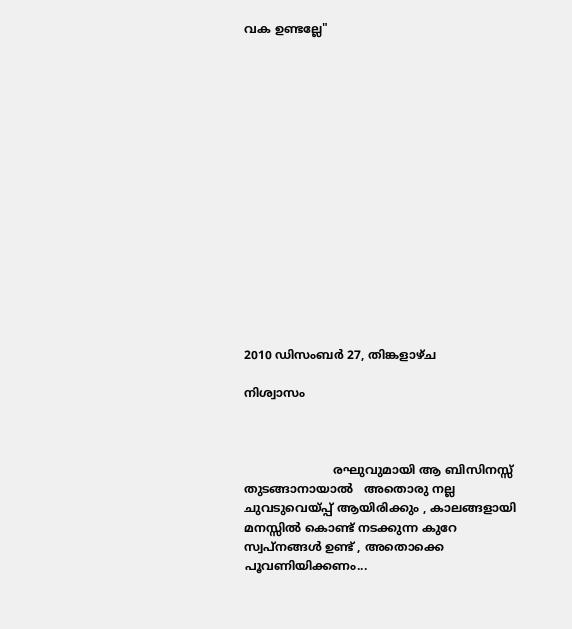വക ഉണ്ടല്ലേ"
















2010 ഡിസംബർ 27, തിങ്കളാഴ്‌ച

നിശ്വാസം



                        രഘുവുമായി ആ ബിസിനസ്സ്  തുടങ്ങാനായാല്‍   അതൊരു നല്ല ചുവടുവെയ്പ്പ് ആയിരിക്കും , കാലങ്ങളായി മനസ്സില്‍ കൊണ്ട് നടക്കുന്ന കുറേ സ്വപ്‌നങ്ങള്‍ ഉണ്ട് , അതൊക്കെ പൂവണിയിക്കണം...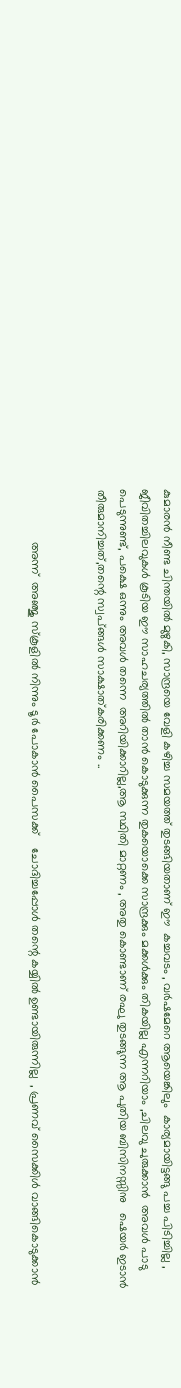കുമാരന്‍ നീണ്ട ചിന്തയില്‍ മുഴുകി, സാന്ദ്രയെ വേളി കഴിച്ച സമയത്ത് തുടങ്ങിയതാണ്‌ ഈ  കച്ചവടം , വര്‍ഷമേറെ ആയെങ്കിലും  കാര്യമായിട്ടങ്ങു പച്ച പിടിച്ചില്ല , ജീവിതച്ചിലവുകള്‍ കൂടിയ ഈ സാഹചര്യത്തില്‍ താന്‍ കൊടുക്കുന്ന തുകയൊക്കെ സാന്ദ്രക്കും മക്കള്‍ക്കും തികയില്ല എന്നറിയാം ,ചിലവു ചുരുക്കാന്‍  അവള്‍ പാടു പെടുന്നുണ്ട്, പക്ഷെ ഒന്നും അവള്‍ തന്നെ  അറിയിക്കാറില്ല,ആ സ്ഥിതി മാറ്റണം , അതു കൊണ്ടാണ് രഘു തുടങ്ങുന്ന ആ പുതിയ ബിസിനസ്സിനു   ഷെയര്‍ ഇടാന്‍ തീരുമാനിച്ചത്,തന്റെ സ്വപ്ങ്ങള്‍ സാക്ഷാത്കരിക്കണം ..


                അന്ന്  അഞ്ജു സ്കൂളില്‍ നിന്നും ടൂര്‍ പോകാന്‍ പൈസക്ക്    ചോദിച്ചപ്പോള്‍ തന്റെ കയ്യില്‍ ഉണ്ടായിരുന്നില്ല  , പ്രണവ് സൈക്കിള്‍ വാങ്ങികൊടുക്കാന്‍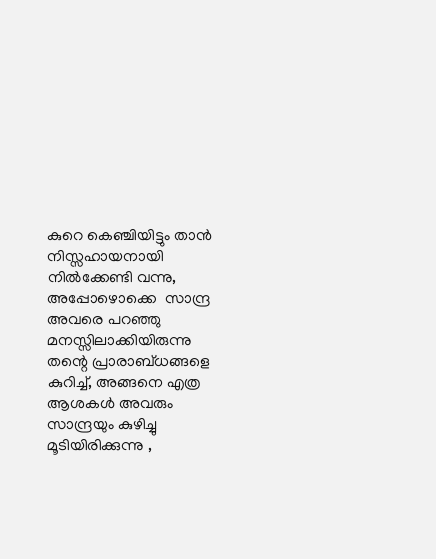കുറെ കെഞ്ചിയിട്ടും താന്‍ നിസ്സഹായനായി നില്‍ക്കേണ്ടി വന്നു, അപ്പോഴൊക്കെ  സാന്ദ്ര അവരെ പറഞ്ഞു മനസ്സിലാക്കിയിരുന്നു തന്റെ പ്രാരാബ്ധങ്ങളെ കുറിച്ച്, അങ്ങനെ എത്ര ആശകള്‍ അവരും സാന്ദ്രയും കുഴിച്ചു മൂടിയിരിക്കുന്നു ,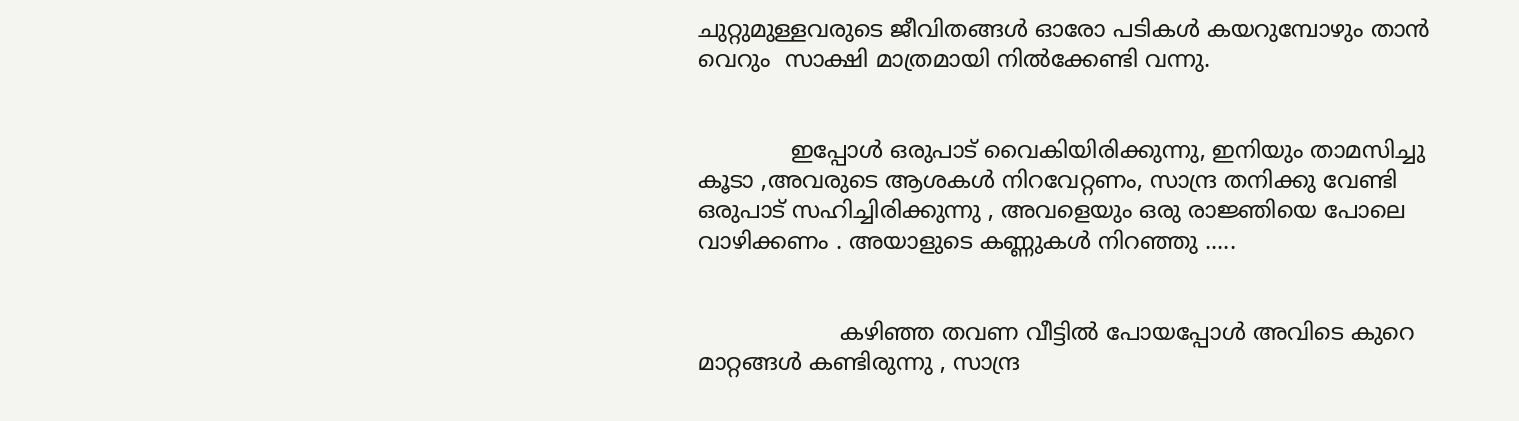ചുറ്റുമുള്ളവരുടെ ജീവിതങ്ങള്‍ ഓരോ പടികള്‍ കയറുമ്പോഴും താന്‍  വെറും  സാക്ഷി മാത്രമായി നില്‍ക്കേണ്ടി വന്നു.


             ഇപ്പോള്‍ ഒരുപാട് വൈകിയിരിക്കുന്നു, ഇനിയും താമസിച്ചു കൂടാ ,അവരുടെ ആശകള്‍ നിറവേറ്റണം, സാന്ദ്ര തനിക്കു വേണ്ടി ഒരുപാട് സഹിച്ചിരിക്കുന്നു , അവളെയും ഒരു രാജ്ഞിയെ പോലെ  വാഴിക്കണം . അയാളുടെ കണ്ണുകള്‍ നിറഞ്ഞു .....


                    കഴിഞ്ഞ തവണ വീട്ടില്‍ പോയപ്പോള്‍ അവിടെ കുറെ മാറ്റങ്ങള്‍ കണ്ടിരുന്നു , സാന്ദ്ര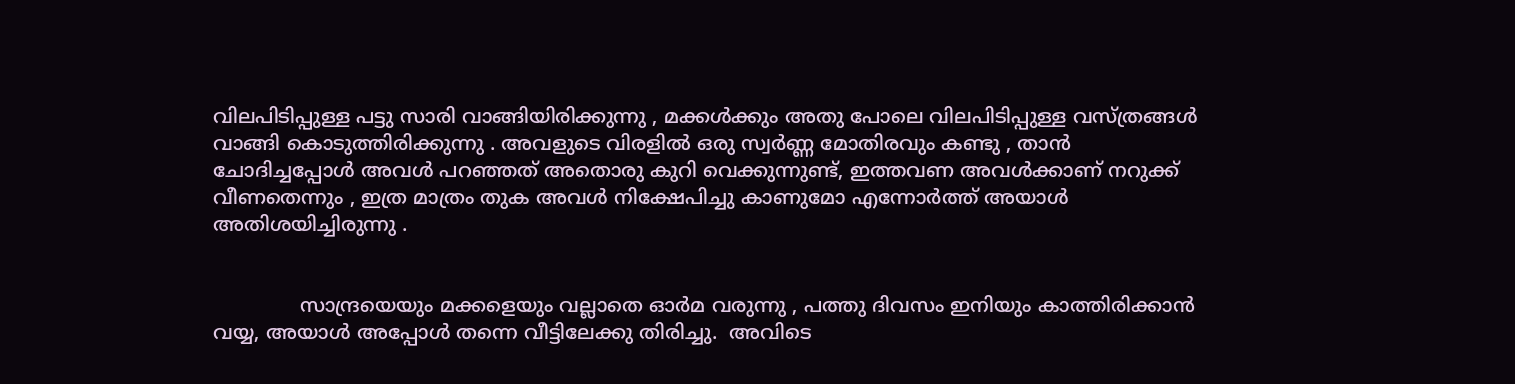വിലപിടിപ്പുള്ള പട്ടു സാരി വാങ്ങിയിരിക്കുന്നു , മക്കള്‍ക്കും അതു പോലെ വിലപിടിപ്പുള്ള വസ്ത്രങ്ങള്‍  വാങ്ങി കൊടുത്തിരിക്കുന്നു . അവളുടെ വിരളില്‍ ഒരു സ്വര്‍ണ്ണ മോതിരവും കണ്ടു , താന്‍ ചോദിച്ചപ്പോള്‍ അവള്‍ പറഞ്ഞത് അതൊരു കുറി വെക്കുന്നുണ്ട്, ഇത്തവണ അവള്‍ക്കാണ് നറുക്ക് വീണതെന്നും , ഇത്ര മാത്രം തുക അവള്‍ നിക്ഷേപിച്ചു കാണുമോ എന്നോര്‍ത്ത് അയാള്‍ അതിശയിച്ചിരുന്നു .


              സാന്ദ്രയെയും മക്കളെയും വല്ലാതെ ഓര്‍മ വരുന്നു , പത്തു ദിവസം ഇനിയും കാത്തിരിക്കാന്‍ വയ്യ, അയാള്‍ അപ്പോള്‍ തന്നെ വീട്ടിലേക്കു തിരിച്ചു.  അവിടെ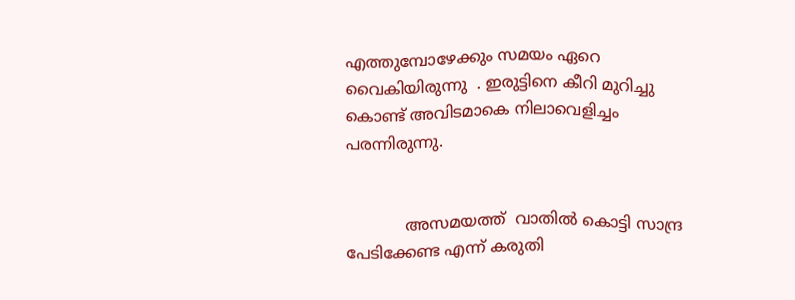എത്തുമ്പോഴേക്കും സമയം ഏറെ വൈകിയിരുന്നു  . ഇരുട്ടിനെ കീറി മുറിച്ചു കൊണ്ട് അവിടമാകെ നിലാവെളിച്ചം പരന്നിരുന്നു.


            അസമയത്ത്  വാതില്‍ കൊട്ടി സാന്ദ്ര പേടിക്കേണ്ട എന്ന് കരുതി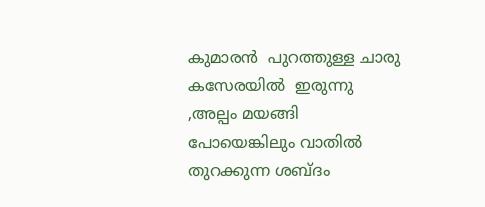കുമാരന്‍  പുറത്തുള്ള ചാരു കസേരയില്‍  ഇരുന്നു ,അല്പം മയങ്ങി പോയെങ്കിലും വാതില്‍  തുറക്കുന്ന ശബ്ദം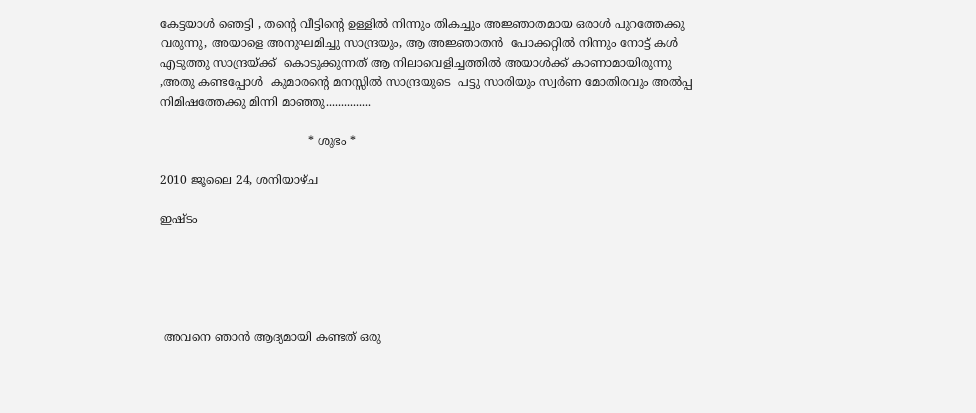കേട്ടയാള്‍ ഞെട്ടി , തന്റെ വീട്ടിന്റെ ഉള്ളില്‍ നിന്നും തികച്ചും അജ്ഞാതമായ ഒരാള്‍ പുറത്തേക്കു വരുന്നു, അയാളെ അനുഘമിച്ചു സാന്ദ്രയും, ആ അജ്ഞാതന്‍  പോക്കറ്റില്‍ നിന്നും നോട്ട് കള്‍ എടുത്തു സാന്ദ്രയ്ക്ക്  കൊടുക്കുന്നത് ആ നിലാവെളിച്ചത്തില്‍ അയാള്‍ക്ക് കാണാമായിരുന്നു ,അതു കണ്ടപ്പോള്‍  കുമാരന്റെ മനസ്സില്‍ സാന്ദ്രയുടെ  പട്ടു സാരിയും സ്വര്‍ണ മോതിരവും അല്‍പ്പ നിമിഷത്തേക്കു മിന്നി മാഞ്ഞു...............

                                        * ശുഭം *

2010 ജൂലൈ 24, ശനിയാഴ്‌ച

ഇഷ്ടം





 അവനെ ഞാന്‍ ആദ്യമായി കണ്ടത് ഒരു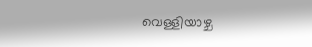വെള്ളിയാഴ്ച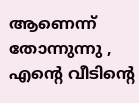ആണെന്ന് തോന്നുന്നു , എന്‍റെ വീടിന്‍റെ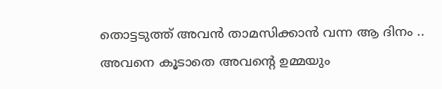തൊട്ടടുത്ത് അവന്‍ താമസിക്കാന്‍ വന്ന ആ ദിനം .. അവനെ കൂടാതെ അവന്‍റെ ഉമ്മയും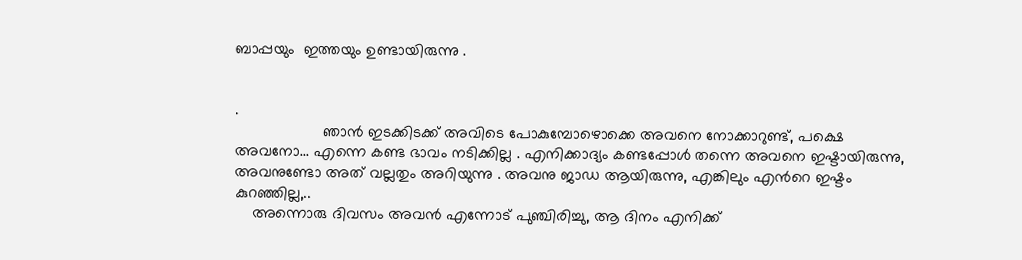ബാപ്പയും  ഇത്തയും ഉണ്ടായിരുന്നു .


.
                    ഞാന്‍ ഇടക്കിടക്ക് അവിടെ പോകുമ്പോഴൊക്കെ അവനെ നോക്കാറുണ്ട്, പക്ഷെ അവനോ... എന്നെ കണ്ട ഭാവം നടിക്കില്ല . എനിക്കാദ്യം കണ്ടപ്പോള്‍ തന്നെ അവനെ ഇഷ്ടായിരുന്നു, അവനുണ്ടോ അത് വല്ലതും അറിയുന്നു . അവനു ജാഡ ആയിരുന്നു, എങ്കിലും എന്‍റെ ഇഷ്ടം കുറഞ്ഞില്ല,..
    അന്നൊരു ദിവസം അവന്‍ എന്നോട് പുഞ്ചിരിച്ചു, ആ ദിനം എനിക്ക്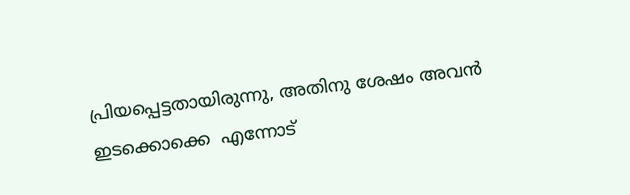പ്രിയപ്പെട്ടതായിരുന്നു, അതിനു ശേഷം അവന്‍ ഇടക്കൊക്കെ  എന്നോട്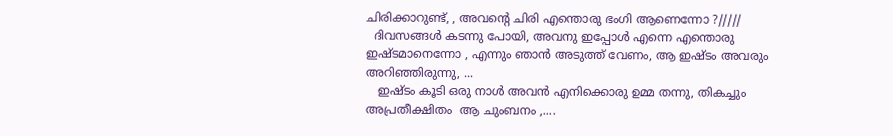ചിരിക്കാറുണ്ട്, , അവന്‍റെ ചിരി എന്തൊരു ഭംഗി ആണെന്നോ ?/////
  ദിവസങ്ങള്‍ കടന്നു പോയി, അവനു ഇപ്പോള്‍ എന്നെ എന്തൊരു  ഇഷ്ടമാനെന്നോ , എന്നും ഞാന്‍ അടുത്ത് വേണം, ആ ഇഷ്ടം അവരും അറിഞ്ഞിരുന്നു, ...
   ഇഷ്ടം കൂടി ഒരു നാള്‍ അവന്‍ എനിക്കൊരു ഉമ്മ തന്നു, തികച്ചും അപ്രതീക്ഷിതം  ആ ചുംബനം ,....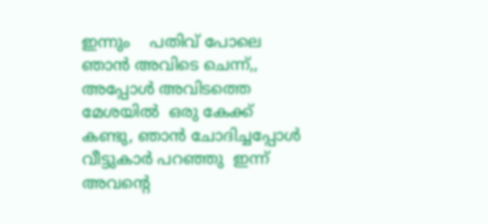ഇന്നും    പതിവ് പോലെ ഞാന്‍ അവിടെ ചെന്ന്,, അപ്പോള്‍ അവിടത്തെ മേശയില്‍  ഒരു കേക്ക് കണ്ടു, ഞാന്‍ ചോദിച്ചപ്പോള്‍ വീട്ടുകാര്‍ പറഞ്ഞു  ഇന്ന് അവന്‍റെ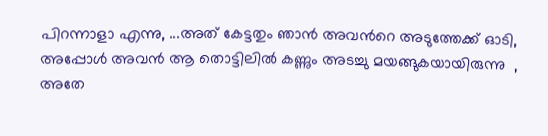പിറന്നാളാ എന്നു, ...അത് കേട്ടതും ഞാന്‍ അവന്‍റെ അടുത്തേക്ക് ഓടി, അപ്പോള്‍ അവന്‍ ആ തൊട്ടിലില്‍ കണ്ണും അടച്ചു മയങ്ങുകയായിരുന്നു  , അതേ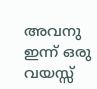അവനു ഇന്ന് ഒരു വയസ്സ്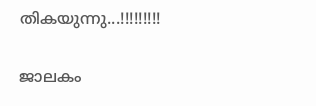തികയുന്നു...!!!!!!!!!

ജാലകം